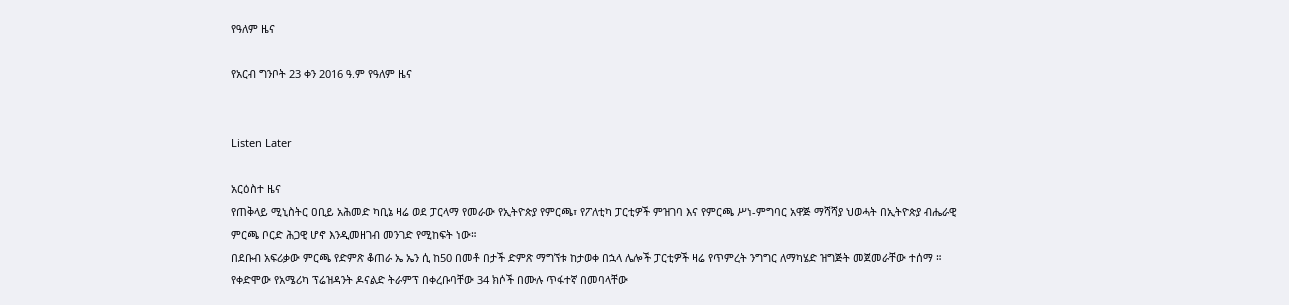የዓለም ዜና

የአርብ ግንቦት 23 ቀን 2016 ዓ.ም የዓለም ዜና


Listen Later

አርዕስተ ዜና
የጠቅላይ ሚኒስትር ዐቢይ አሕመድ ካቢኔ ዛሬ ወደ ፓርላማ የመራው የኢትዮጵያ የምርጫ፣ የፖለቲካ ፓርቲዎች ምዝገባ እና የምርጫ ሥነ-ምግባር አዋጅ ማሻሻያ ህወሓት በኢትዮጵያ ብሔራዊ ምርጫ ቦርድ ሕጋዊ ሆኖ እንዲመዘገብ መንገድ የሚከፍት ነው።
በደቡብ አፍሪቃው ምርጫ የድምጽ ቆጠራ ኤ ኤን ሲ ከ50 በመቶ በታች ድምጽ ማግኘቱ ከታወቀ በኋላ ሌሎች ፓርቲዎች ዛሬ የጥምረት ንግግር ለማካሄድ ዝግጅት መጀመራቸው ተሰማ ።
የቀድሞው የአሜሪካ ፕሬዝዳንት ዶናልድ ትራምፕ በቀረቡባቸው 34 ክሶች በሙሉ ጥፋተኛ በመባላቸው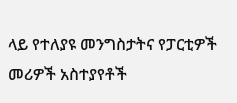ላይ የተለያዩ መንግስታትና የፓርቲዎች መሪዎች አስተያየቶች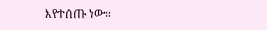እየተሰጡ ነው።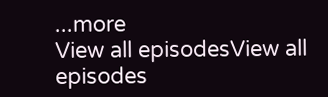...more
View all episodesView all episodes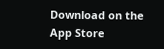Download on the App Store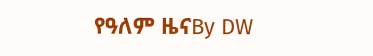የዓለም ዜናBy DW